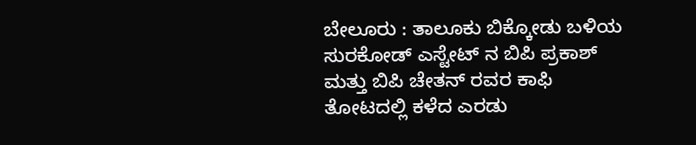ಬೇಲೂರು : ತಾಲೂಕು ಬಿಕ್ಕೋಡು ಬಳಿಯ ಸುರಕೋಡ್ ಎಸ್ಟೇಟ್ ನ ಬಿಪಿ ಪ್ರಕಾಶ್ ಮತ್ತು ಬಿಪಿ ಚೇತನ್ ರವರ ಕಾಫಿ ತೋಟದಲ್ಲಿ ಕಳೆದ ಎರಡು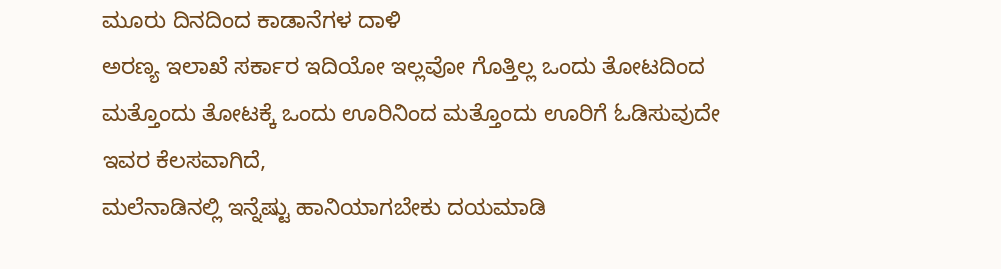ಮೂರು ದಿನದಿಂದ ಕಾಡಾನೆಗಳ ದಾಳಿ
ಅರಣ್ಯ ಇಲಾಖೆ ಸರ್ಕಾರ ಇದಿಯೋ ಇಲ್ಲವೋ ಗೊತ್ತಿಲ್ಲ ಒಂದು ತೋಟದಿಂದ ಮತ್ತೊಂದು ತೋಟಕ್ಕೆ ಒಂದು ಊರಿನಿಂದ ಮತ್ತೊಂದು ಊರಿಗೆ ಓಡಿಸುವುದೇ ಇವರ ಕೆಲಸವಾಗಿದೆ,
ಮಲೆನಾಡಿನಲ್ಲಿ ಇನ್ನೆಷ್ಟು ಹಾನಿಯಾಗಬೇಕು ದಯಮಾಡಿ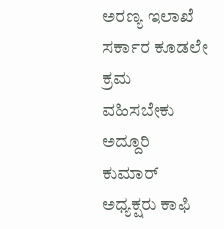ಅರಣ್ಯ ಇಲಾಖೆ ಸರ್ಕಾರ ಕೂಡಲೇ ಕ್ರಮ ವಹಿಸಬೇಕು ಅದ್ದೂರಿ ಕುಮಾರ್ ಅಧ್ಯಕ್ಷರು ಕಾಫಿ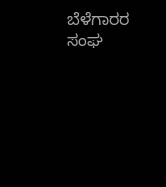ಬೆಳೆಗಾರರ ಸಂಘ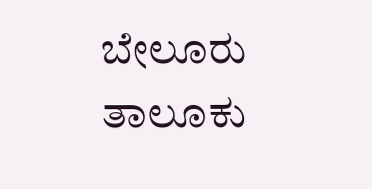ಬೇಲೂರು ತಾಲೂಕು